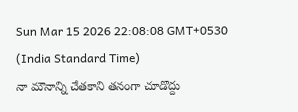Sun Mar 15 2026 22:08:08 GMT+0530 (India Standard Time)
నా మౌనాన్ని చేతకాని తనంగా చూడొద్దు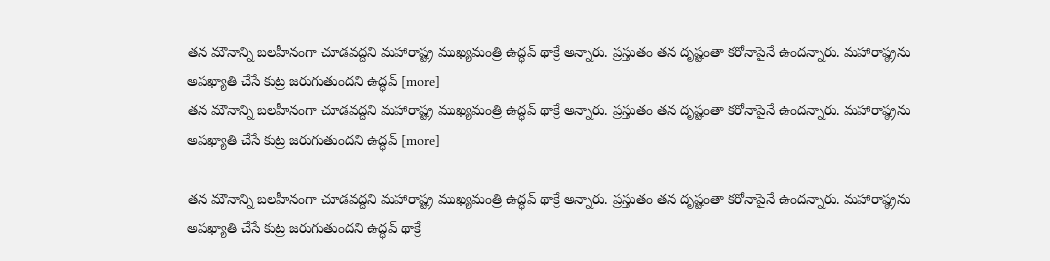తన మౌనాన్ని బలహీనంగా చూడవద్దని మహారాష్ట్ర ముఖ్యమంత్రి ఉద్ధవ్ థాక్రే అన్నారు. ప్రస్తుతం తన దృష్టంతా కరోనాపైనే ఉందన్నారు. మహారాష్ఠ్రను అపఖ్యాతి చేసే కుట్ర జరుగుతుందని ఉద్ధవ్ [more]
తన మౌనాన్ని బలహీనంగా చూడవద్దని మహారాష్ట్ర ముఖ్యమంత్రి ఉద్ధవ్ థాక్రే అన్నారు. ప్రస్తుతం తన దృష్టంతా కరోనాపైనే ఉందన్నారు. మహారాష్ఠ్రను అపఖ్యాతి చేసే కుట్ర జరుగుతుందని ఉద్ధవ్ [more]

తన మౌనాన్ని బలహీనంగా చూడవద్దని మహారాష్ట్ర ముఖ్యమంత్రి ఉద్ధవ్ థాక్రే అన్నారు. ప్రస్తుతం తన దృష్టంతా కరోనాపైనే ఉందన్నారు. మహారాష్ఠ్రను అపఖ్యాతి చేసే కుట్ర జరుగుతుందని ఉద్ధవ్ థాక్రే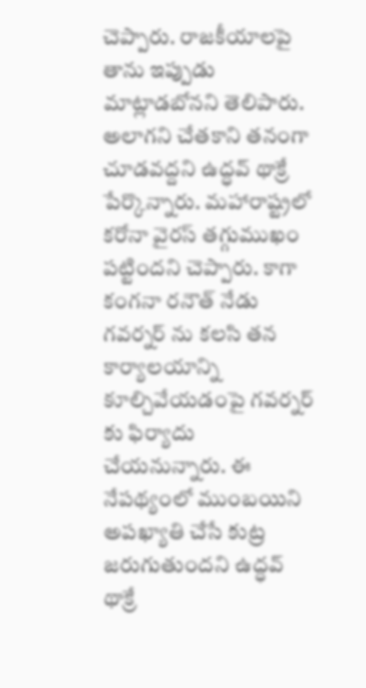చెప్పారు. రాజకీయాలపై తాను ఇప్పుడు మాట్లాడబోనని తెలిపారు. అలాగని చేతకాని తనంగా చూడవద్దని ఉద్ధవ్ థాక్రే పేర్కొన్నారు. మహారాష్ట్రలో కరోనా వైరస్ తగ్గుముఖం పట్టిందని చెప్పారు. కాగా కంగనా రనౌత్ నేడు గవర్నర్ ను కలసి తన కార్యాలయాన్ని కూల్చివేయడంపై గవర్నర్ కు ఫిర్యాదు చేయనున్నారు. ఈ నేపథ్యంలో ముంబయిని అపఖ్యాతి చేసే కుట్ర జరుగుతుందని ఉద్ధవ్ థాక్రే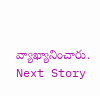వ్యాఖ్యానించారు.
Next Story